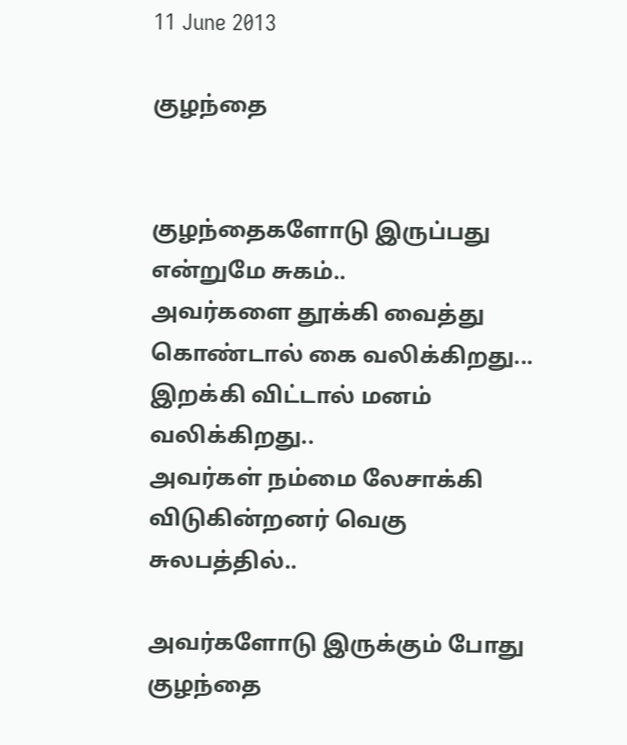11 June 2013

குழந்தை


குழந்தைகளோடு இருப்பது என்றுமே சுகம்..
அவர்களை தூக்கி வைத்து கொண்டால் கை வலிக்கிறது... இறக்கி விட்டால் மனம் வலிக்கிறது..
அவர்கள் நம்மை லேசாக்கி விடுகின்றனர் வெகு சுலபத்தில்..

அவர்களோடு இருக்கும் போது குழந்தை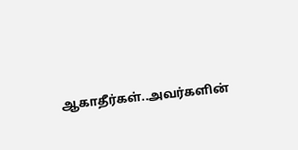ஆகாதீர்கள்..அவர்களின்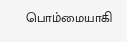பொம்மையாகி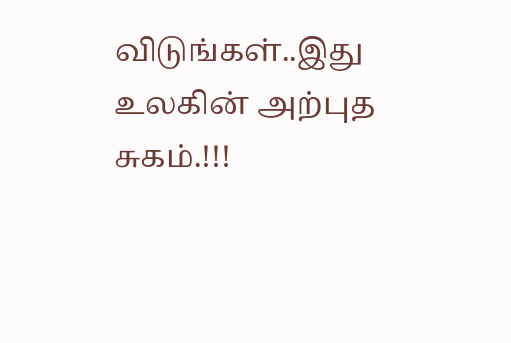விடுங்கள்..இது உலகின் அற்புத சுகம்.!!!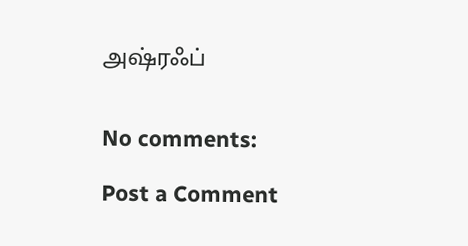அஷ்ரஃப்


No comments:

Post a Comment